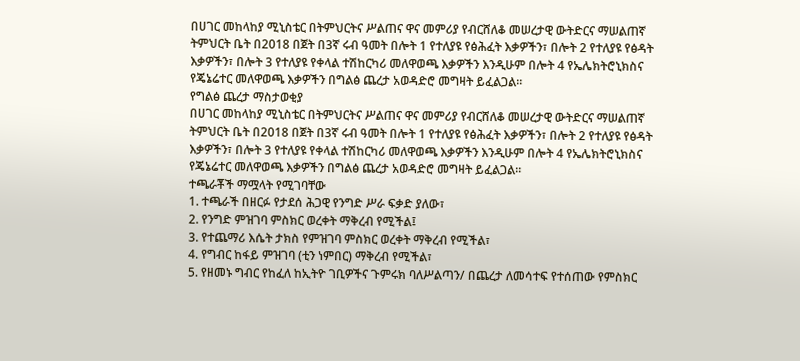በሀገር መከላከያ ሚኒስቴር በትምህርትና ሥልጠና ዋና መምሪያ የብርሸለቆ መሠረታዊ ውትድርና ማሠልጠኛ ትምህርት ቤት በ2018 በጀት በ3ኛ ሩብ ዓመት በሎት 1 የተለያዩ የፅሕፈት እቃዎችን፣ በሎት 2 የተለያዩ የፅዳት እቃዎችን፣ በሎት 3 የተለያዩ የቀላል ተሽከርካሪ መለዋወጫ እቃዎችን እንዲሁም በሎት 4 የኤሌክትሮኒክስና የጄኔሬተር መለዋወጫ እቃዎችን በግልፅ ጨረታ አወዳድሮ መግዛት ይፈልጋል።
የግልፅ ጨረታ ማስታወቂያ
በሀገር መከላከያ ሚኒስቴር በትምህርትና ሥልጠና ዋና መምሪያ የብርሸለቆ መሠረታዊ ውትድርና ማሠልጠኛ ትምህርት ቤት በ2018 በጀት በ3ኛ ሩብ ዓመት በሎት 1 የተለያዩ የፅሕፈት እቃዎችን፣ በሎት 2 የተለያዩ የፅዳት እቃዎችን፣ በሎት 3 የተለያዩ የቀላል ተሽከርካሪ መለዋወጫ እቃዎችን እንዲሁም በሎት 4 የኤሌክትሮኒክስና የጄኔሬተር መለዋወጫ እቃዎችን በግልፅ ጨረታ አወዳድሮ መግዛት ይፈልጋል።
ተጫራቾች ማሟላት የሚገባቸው
1. ተጫራች በዘርፉ የታደሰ ሕጋዊ የንግድ ሥራ ፍቃድ ያለው፣
2. የንግድ ምዝገባ ምስክር ወረቀት ማቅረብ የሚችል፤
3. የተጨማሪ እሴት ታክስ የምዝገባ ምስክር ወረቀት ማቅረብ የሚችል፣
4. የግብር ከፋይ ምዝገባ (ቲን ነምበር) ማቅረብ የሚችል፣
5. የዘመኑ ግብር የከፈለ ከኢትዮ ገቢዎችና ጉምሩክ ባለሥልጣን/ በጨረታ ለመሳተፍ የተሰጠው የምስክር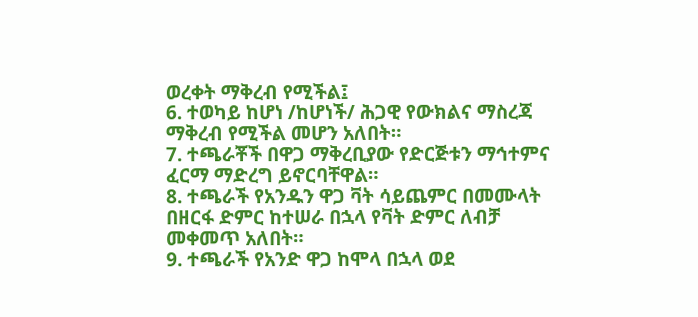ወረቀት ማቅረብ የሚችል፤
6. ተወካይ ከሆነ /ከሆነች/ ሕጋዊ የውክልና ማስረጃ ማቅረብ የሚችል መሆን አለበት።
7. ተጫራቾች በዋጋ ማቅረቢያው የድርጅቱን ማኅተምና ፈርማ ማድረግ ይኖርባቸዋል።
8. ተጫራች የአንዱን ዋጋ ቫት ሳይጨምር በመሙላት በዘርፋ ድምር ከተሠራ በኋላ የቫት ድምር ለብቻ መቀመጥ አለበት።
9. ተጫራች የአንድ ዋጋ ከሞላ በኋላ ወደ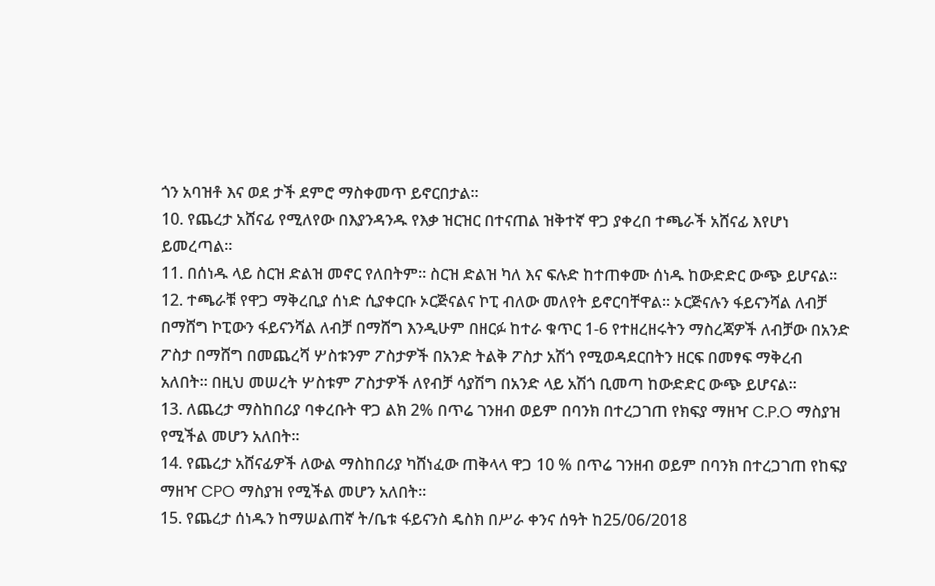ጎን አባዝቶ እና ወደ ታች ደምሮ ማስቀመጥ ይኖርበታል።
10. የጨረታ አሸናፊ የሚለየው በእያንዳንዱ የእቃ ዝርዝር በተናጠል ዝቅተኛ ዋጋ ያቀረበ ተጫራች አሸናፊ እየሆነ ይመረጣል።
11. በሰነዱ ላይ ስርዝ ድልዝ መኖር የለበትም። ስርዝ ድልዝ ካለ እና ፍሉድ ከተጠቀሙ ሰነዱ ከውድድር ውጭ ይሆናል።
12. ተጫራቹ የዋጋ ማቅረቢያ ሰነድ ሲያቀርቡ ኦርጅናልና ኮፒ ብለው መለየት ይኖርባቸዋል። ኦርጅናሉን ፋይናንሻል ለብቻ በማሸግ ኮፒውን ፋይናንሻል ለብቻ በማሸግ እንዲሁም በዘርፉ ከተራ ቁጥር 1-6 የተዘረዘሩትን ማስረጃዎች ለብቻው በአንድ ፖስታ በማሸግ በመጨረሻ ሦስቱንም ፖስታዎች በአንድ ትልቅ ፖስታ አሽጎ የሚወዳደርበትን ዘርፍ በመፃፍ ማቅረብ አለበት። በዚህ መሠረት ሦስቱም ፖስታዎች ለየብቻ ሳያሽግ በአንድ ላይ አሽጎ ቢመጣ ከውድድር ውጭ ይሆናል።
13. ለጨረታ ማስከበሪያ ባቀረቡት ዋጋ ልክ 2% በጥሬ ገንዘብ ወይም በባንክ በተረጋገጠ የክፍያ ማዘዣ C.P.O ማስያዝ የሚችል መሆን አለበት።
14. የጨረታ አሸናፊዎች ለውል ማስከበሪያ ካሸነፈው ጠቅላላ ዋጋ 10 % በጥሬ ገንዘብ ወይም በባንክ በተረጋገጠ የከፍያ ማዘዣ CPO ማስያዝ የሚችል መሆን አለበት።
15. የጨረታ ሰነዱን ከማሠልጠኛ ት/ቤቱ ፋይናንስ ዴስክ በሥራ ቀንና ሰዓት ከ25/06/2018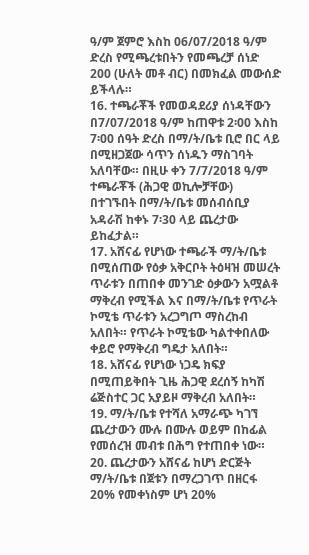ዓ/ም ጀምሮ እስከ 06/07/2018 ዓ/ም ድረስ የሚጫረቱበትን የመጫረቻ ሰነድ 200 (ሁለት መቶ ብር) በመክፈል መውሰድ ይችላሉ።
16. ተጫራቾች የመወዳደሪያ ሰነዳቸውን በ7/07/2018 ዓ/ም ከጠዋቱ 2፡00 እስከ 7፡00 ሰዓት ድረስ በማ/ት/ቤቱ ቢሮ በር ላይ በሚዘጋጀው ሳጥን ሰነዱን ማስገባት አለባቸው። በዚሁ ቀን 7/7/2018 ዓ/ም ተጫራቾች (ሕጋዊ ወኪሎቻቸው) በተገኙበት በማ/ት/ቤቱ መሰብሰቢያ አዳራሽ ከቀኑ 7፡30 ላይ ጨረታው ይከፈታል።
17. አሸናፊ የሆነው ተጫራች ማ/ት/ቤቱ በሚሰጠው የዕቃ አቅርቦት ትዕዛዝ መሠረት ጥራቱን በጠበቀ መንገድ ዕቃውን አሟልቶ ማቅረብ የሚችል እና በማ/ት/ቤቱ የጥራት ኮሚቴ ጥራቱን አረጋግጦ ማስረከብ አለበት። የጥራት ኮሚቴው ካልተቀበለው ቀይሮ የማቅረብ ግዴታ አለበት።
18. አሸናፊ የሆነው ነጋዴ ክፍያ በሚጠይቅበት ጊዜ ሕጋዊ ደረሰኝ ከካሽ ሬጅስተር ጋር አያይዞ ማቅረብ አለበት።
19. ማ/ት/ቤቱ የተሻለ አማራጭ ካገኘ ጨረታውን ሙሉ በሙሉ ወይም በከፊል የመሰረዝ መብቱ በሕግ የተጠበቀ ነው።
20. ጨረታውን አሸናፊ ከሆነ ድርጅት ማ/ት/ቤቱ በጀቱን በማረጋገጥ በዘርፋ 20% የመቀነስም ሆነ 20%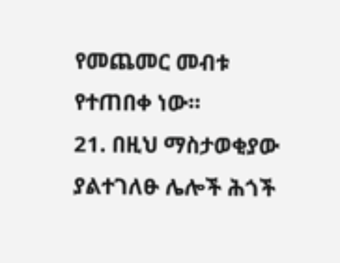የመጨመር መብቱ የተጠበቀ ነው።
21. በዚህ ማስታወቂያው ያልተገለፁ ሌሎች ሕጎች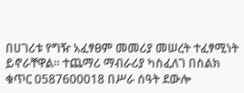በሀገሪቱ የግዥ አፈፃፀም መመሪያ መሠረት ተፈፃሚነት ይኖራቸዋል። ተጨማሪ ማብራሪያ ካስፈለገ በስልክ ቁጥር 0587600018 በሥራ ሰዓት ደውሎ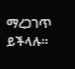ማረጋገጥ ይችላሉ።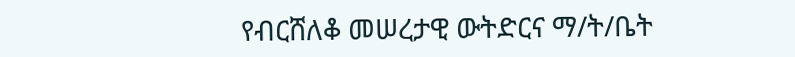የብርሸለቆ መሠረታዊ ውትድርና ማ/ት/ቤት